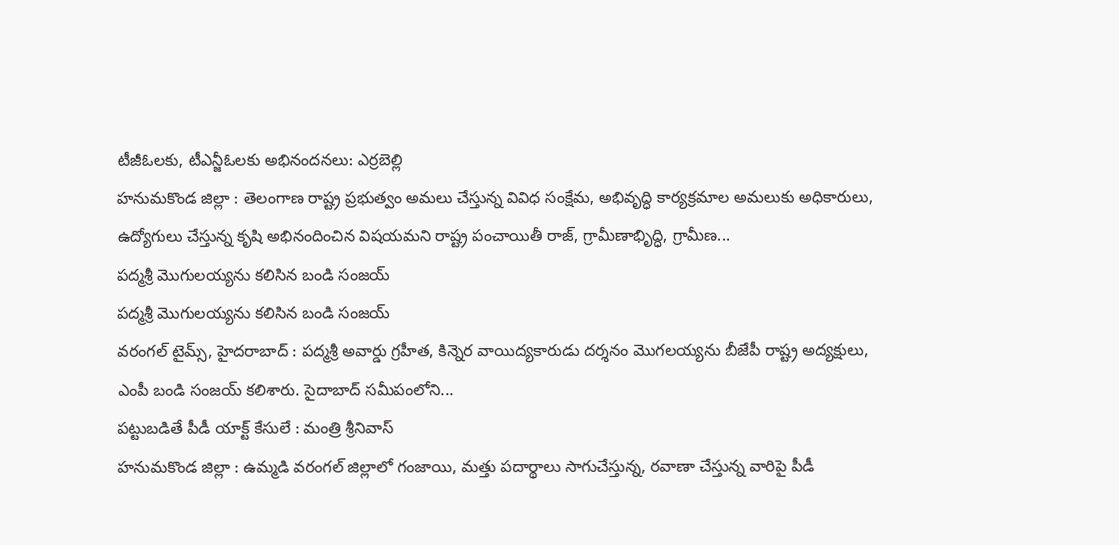టీజీఓలకు, టీఎన్జీఓలకు అభినందనలు: ఎర్రబెల్లి
హనుమకొండ జిల్లా : తెలంగాణ రాష్ట్ర ప్రభుత్వం అమలు చేస్తున్న వివిధ సంక్షేమ, అభివృద్ధి కార్యక్రమాల అమలుకు అధికారులు, ఉద్యోగులు చేస్తున్న కృషి అభినందించిన విషయమని రాష్ట్ర పంచాయితీ రాజ్, గ్రామీణాభిృద్ధి, గ్రామీణ...
పద్మశ్రీ మొగులయ్యను కలిసిన బండి సంజయ్
పద్మశ్రీ మొగులయ్యను కలిసిన బండి సంజయ్
వరంగల్ టైమ్స్, హైదరాబాద్ : పద్మశ్రీ అవార్డు గ్రహీత, కిన్నెర వాయిద్యకారుడు దర్శనం మొగలయ్యను బీజేపీ రాష్ట్ర అద్యక్షులు, ఎంపీ బండి సంజయ్ కలిశారు. సైదాబాద్ సమీపంలోని...
పట్టుబడితే పీడీ యాక్ట్ కేసులే : మంత్రి శ్రీనివాస్
హనుమకొండ జిల్లా : ఉమ్మడి వరంగల్ జిల్లాలో గంజాయి, మత్తు పదార్థాలు సాగుచేస్తున్న, రవాణా చేస్తున్న వారిపై పీడీ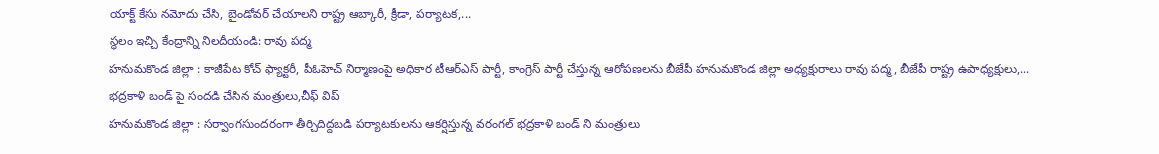యాక్ట్ కేసు నమోదు చేసి, బైండోవర్ చేయాలని రాష్ట్ర ఆబ్కారీ, క్రీడా, పర్యాటక,...
స్థలం ఇచ్చి కేంద్రాన్ని నిలదీయండి: రావు పద్మ
హనుమకొండ జిల్లా : కాజీపేట కోచ్ ఫ్యాక్టరీ, పీఓహెచ్ నిర్మాణంపై అధికార టీఆర్ఎస్ పార్టీ, కాంగ్రెస్ పార్టీ చేస్తున్న ఆరోపణలను బీజేపీ హనుమకొండ జిల్లా అధ్యక్షురాలు రావు పద్మ, బీజేపీ రాష్ట్ర ఉపాధ్యక్షులు,...
భద్రకాళి బండ్ పై సందడి చేసిన మంత్రులు,చీఫ్ విప్
హనుమకొండ జిల్లా : సర్వాంగసుందరంగా తీర్చిదిద్దబడి పర్యాటకులను ఆకర్షిస్తున్న వరంగల్ భద్రకాళి బండ్ ని మంత్రులు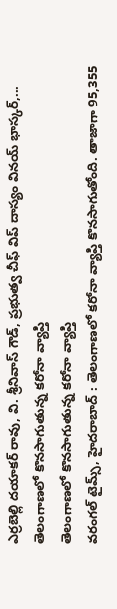ఎర్రబెల్లి దయాకర్ రావు, వి. శ్రీనివాస్ గౌడ్, ప్రభుత్వ చీఫ్ విప్ దాస్యం వినయ్ భాస్కర్,...
తెలంగాణలో కొనసాగుతున్న కరోనా వ్యాప్తి
తెలంగాణలో కొనసాగుతున్న కరోనా వ్యాప్తి
వరంగల్ టైమ్స్, హైదరాబాద్ : తెలంగాణలో కరోనా వ్యాప్తి కొనసాగుతోంది. తాజాగా 95,355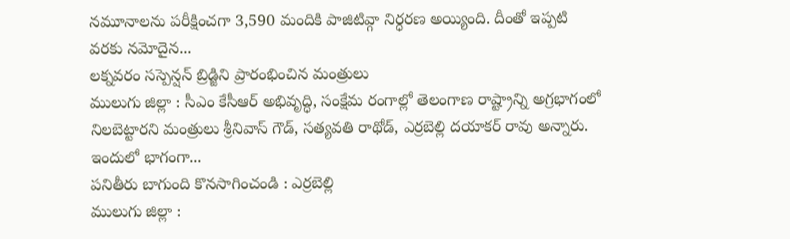నమూనాలను పరీక్షించగా 3,590 మందికి పాజిటివ్గా నిర్ధరణ అయ్యింది. దీంతో ఇప్పటి వరకు నమోదైన...
లక్నవరం సస్పెన్షన్ బ్రిడ్జిని ప్రారంభించిన మంత్రులు
ములుగు జిల్లా : సీఎం కేసీఆర్ అభివృద్ధి, సంక్షేమ రంగాల్లో తెలంగాణ రాష్ట్రాన్ని అగ్రభాగంలో నిలబెట్టారని మంత్రులు శ్రీనివాస్ గౌడ్, సత్యవతి రాథోడ్, ఎర్రబెల్లి దయాకర్ రావు అన్నారు. ఇందులో భాగంగా...
పనితీరు బాగుంది కొనసాగించండి : ఎర్రబెల్లి
ములుగు జిల్లా :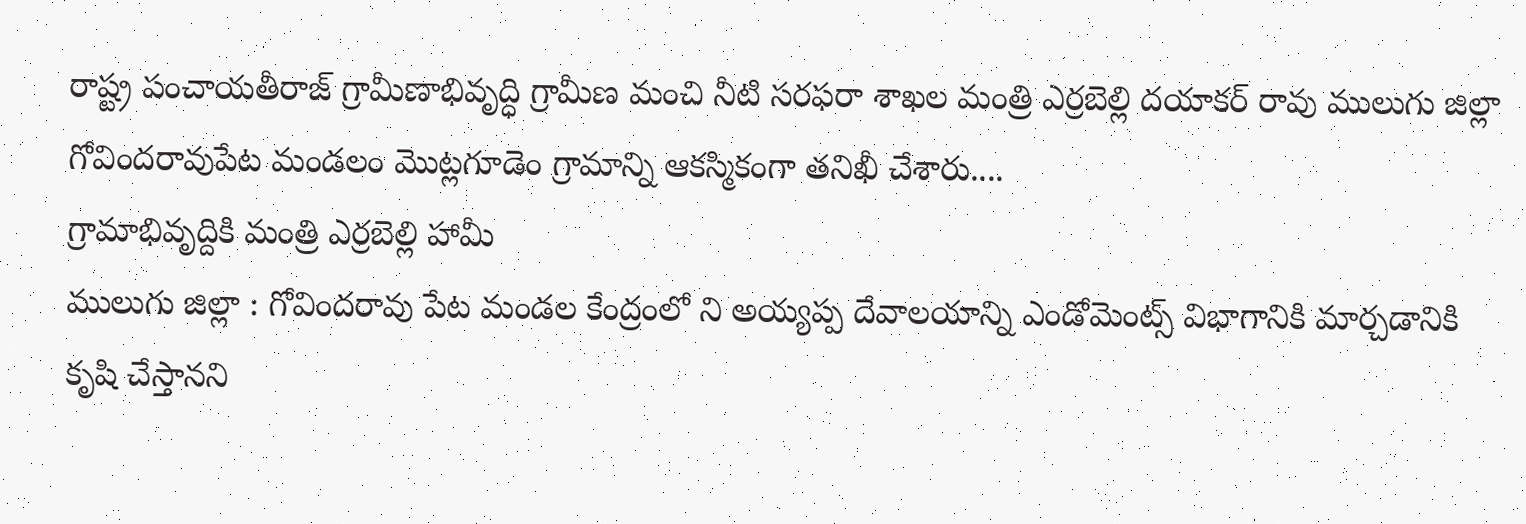రాష్ట్ర పంచాయతీరాజ్ గ్రామీణాభివృద్ధి గ్రామీణ మంచి నీటి సరఫరా శాఖల మంత్రి ఎర్రబెల్లి దయాకర్ రావు ములుగు జిల్లా గోవిందరావుపేట మండలం మొట్లగూడెం గ్రామాన్ని ఆకస్మికంగా తనిఖీ చేశారు....
గ్రామాభివృద్దికి మంత్రి ఎర్రబెల్లి హామీ
ములుగు జిల్లా : గోవిందరావు పేట మండల కేంద్రంలో ని అయ్యప్ప దేవాలయాన్ని ఎండోమెంట్స్ విభాగానికి మార్చడానికి కృషి చేస్తానని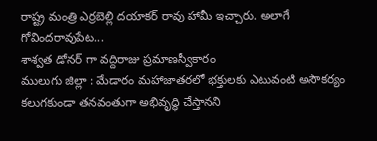రాష్ట్ర మంత్రి ఎర్రబెల్లి దయాకర్ రావు హామీ ఇచ్చారు. అలాగే గోవిందరావుపేట...
శాశ్వత డోనర్ గా వద్దిరాజు ప్రమాణస్వీకారం
ములుగు జిల్లా : మేడారం మహాజాతరలో భక్తులకు ఎటువంటి అసౌకర్యం కలుగకుండా తనవంతుగా అభివృద్ధి చేస్తానని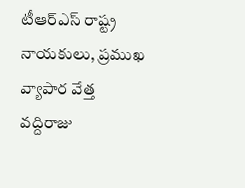టీఆర్ఎస్ రాష్ట్ర నాయకులు, ప్రముఖ వ్యాపార వేత్త వద్దిరాజు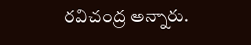రవిచంద్ర అన్నారు.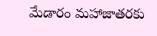మేడారం మహాజాతరకు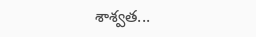శాశ్వత...